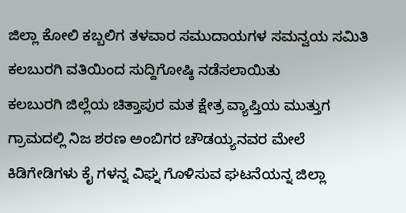ಜಿಲ್ಲಾ ಕೋಲಿ ಕಬ್ಬಲಿಗ ತಳವಾರ ಸಮುದಾಯಗಳ ಸಮನ್ವಯ ಸಮಿತಿ ಕಲಬುರಗಿ ವತಿಯಿಂದ ಸುದ್ದಿಗೋಷ್ಠಿ ನಡೆಸಲಾಯಿತು
ಕಲಬುರಗಿ ಜಿಲ್ಲೆಯ ಚಿತ್ತಾಪುರ ಮತ ಕ್ಷೇತ್ರ ವ್ಯಾಪ್ತಿಯ ಮುತ್ತುಗ ಗ್ರಾಮದಲ್ಲಿ ನಿಜ ಶರಣ ಅಂಬಿಗರ ಚೌಡಯ್ಯನವರ ಮೇಲೆ ಕಿಡಿಗೇಡಿಗಳು ಕೈ ಗಳನ್ನ ವಿಘ್ನ ಗೊಳಿಸುವ ಘಟನೆಯನ್ನ ಜಿಲ್ಲಾ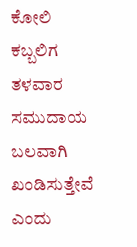ಕೋಲಿ ಕಬ್ಬಲಿಗ ತಳವಾರ ಸಮುದಾಯ ಬಲವಾಗಿ ಖಂಡಿಸುತ್ತೇವೆ ಎಂದು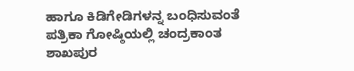ಹಾಗೂ ಕಿಡಿಗೇಡಿಗಳನ್ನ ಬಂಧಿಸುವಂತೆ ಪತ್ರಿಕಾ ಗೋಷ್ಠಿಯಲ್ಲಿ ಚಂದ್ರಕಾಂತ ಶಾಖಪುರ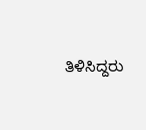ತಿಳಿಸಿದ್ದರು